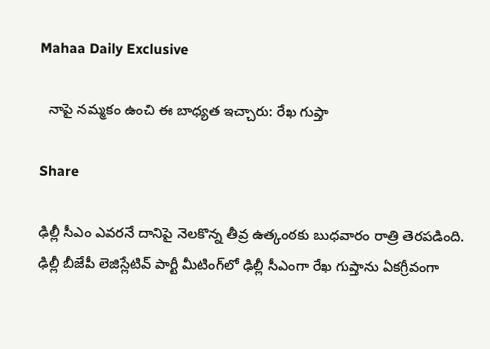Mahaa Daily Exclusive

  నాపై నమ్మకం ఉంచి ఈ బాధ్యత ఇచ్చారు: రేఖ గుప్తా

Share

ఢిల్లీ సీఎం ఎవరనే దానిపై నెలకొన్న తీవ్ర ఉత్కంఠకు బుధవారం రాత్రి తెరపడింది. ఢిల్లీ బీజేపీ లెజిస్లేటివ్ పార్టీ మీటింగ్‌లో ఢిల్లీ సీఎంగా రేఖ గుప్తాను ఏకగ్రీవంగా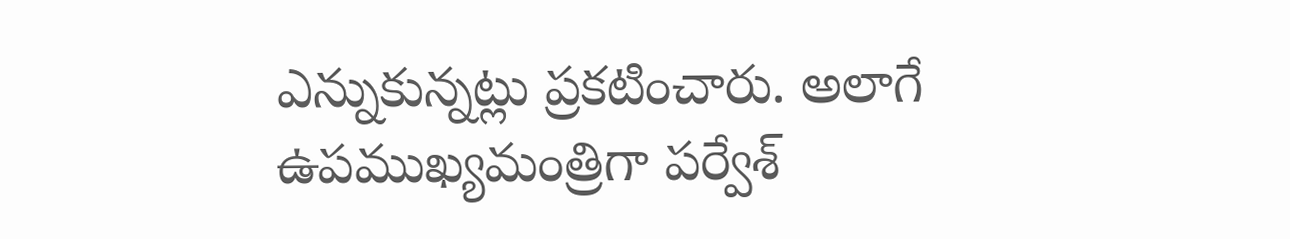ఎన్నుకున్నట్లు ప్రకటించారు. అలాగే ఉపముఖ్యమంత్రిగా పర్వేశ్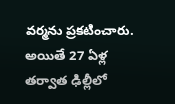వర్మను ప్రకటించారు. అయితే 27 ఏళ్ల తర్వాత ఢిల్లీలో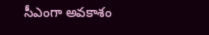సీఎంగా అవకాశం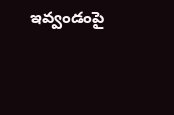ఇవ్వండంపై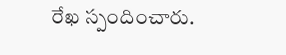రేఖ స్పందించారు.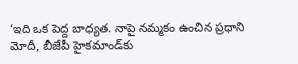‘ఇది ఒక పెద్ద బాధ్యత. నాపై నమ్మకం ఉంచిన ప్రధాని మోదీ, బీజేపీ హైకమాండ్‌కు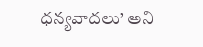ధన్యవాదలు’ అని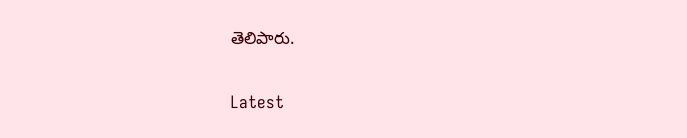తెలిపారు.

Latest